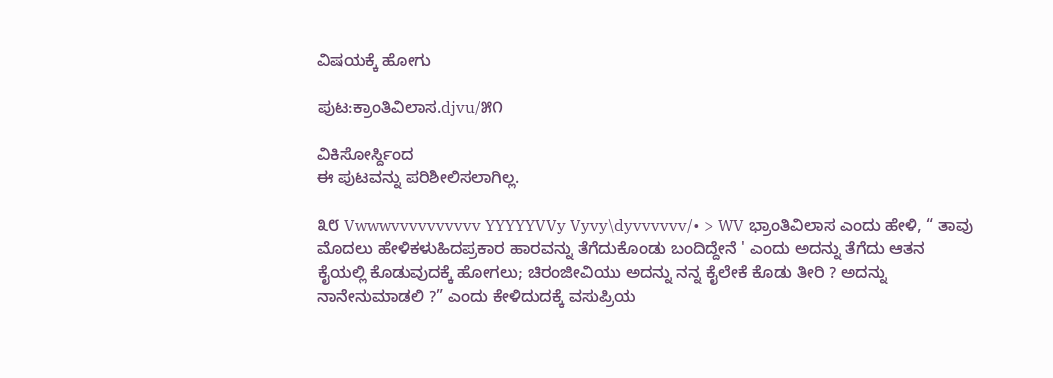ವಿಷಯಕ್ಕೆ ಹೋಗು

ಪುಟ:ಕ್ರಾಂತಿವಿಲಾಸ.djvu/೫೧

ವಿಕಿಸೋರ್ಸ್ದಿಂದ
ಈ ಪುಟವನ್ನು ಪರಿಶೀಲಿಸಲಾಗಿಲ್ಲ.

೩೮ Vwwwvvvvvvvvvv YYYYYVVy Vyvy\dyvvvvvv/• > WV ಭ್ರಾಂತಿವಿಲಾಸ ಎಂದು ಹೇಳಿ, “ ತಾವು ಮೊದಲು ಹೇಳಿಕಳುಹಿದಪ್ರಕಾರ ಹಾರವನ್ನು ತೆಗೆದುಕೊಂಡು ಬಂದಿದ್ದೇನೆ ' ಎಂದು ಅದನ್ನು ತೆಗೆದು ಆತನ ಕೈಯಲ್ಲಿ ಕೊಡುವುದಕ್ಕೆ ಹೋಗಲು; ಚಿರಂಜೀವಿಯು ಅದನ್ನು ನನ್ನ ಕೈಲೇಕೆ ಕೊಡು ತೀರಿ ? ಅದನ್ನು ನಾನೇನುಮಾಡಲಿ ?” ಎಂದು ಕೇಳಿದುದಕ್ಕೆ ವಸುಪ್ರಿಯ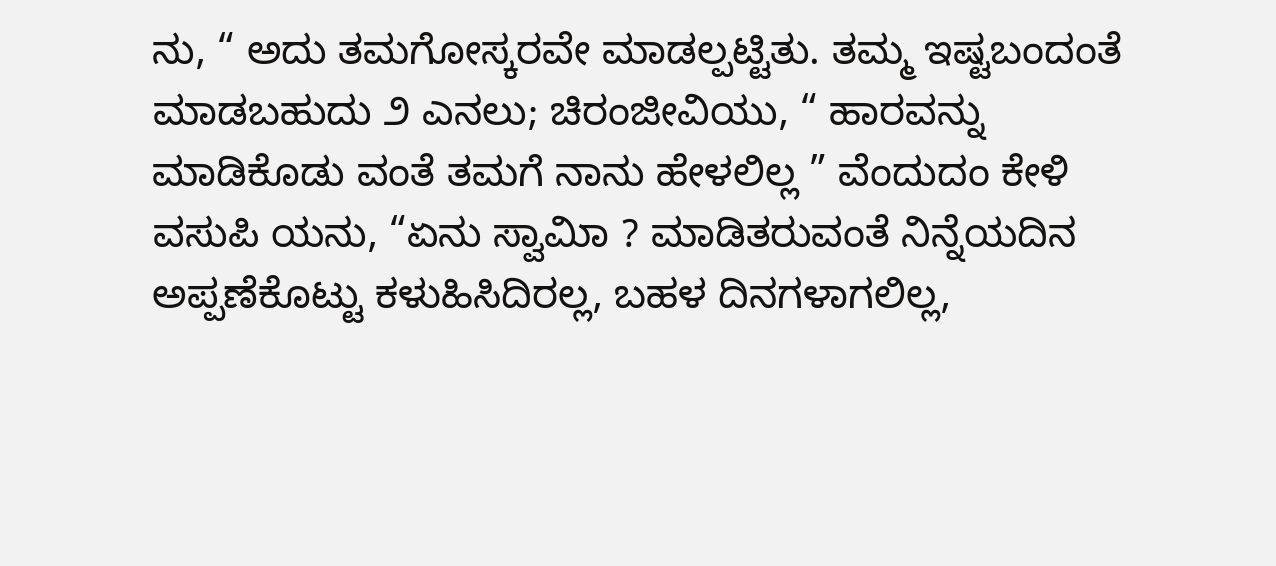ನು, “ ಅದು ತಮಗೋಸ್ಕರವೇ ಮಾಡಲ್ಪಟ್ಟಿತು. ತಮ್ಮ ಇಷ್ಟಬಂದಂತೆ ಮಾಡಬಹುದು ೨ ಎನಲು; ಚಿರಂಜೀವಿಯು, “ ಹಾರವನ್ನು ಮಾಡಿಕೊಡು ವಂತೆ ತಮಗೆ ನಾನು ಹೇಳಲಿಲ್ಲ ” ವೆಂದುದಂ ಕೇಳಿ ವಸುಪಿ ಯನು, “ಏನು ಸ್ವಾಮಿಾ ? ಮಾಡಿತರುವಂತೆ ನಿನ್ನೆಯದಿನ ಅಪ್ಪಣೆಕೊಟ್ಟು ಕಳುಹಿಸಿದಿರಲ್ಲ, ಬಹಳ ದಿನಗಳಾಗಲಿಲ್ಲ,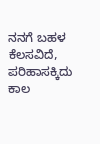ನನಗೆ ಬಹಳ ಕೆಲಸವಿದೆ, ಪರಿಹಾಸಕ್ಕಿದು ಕಾಲ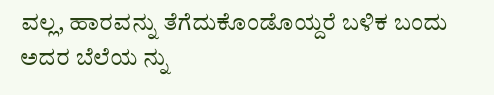ವಲ್ಲ, ಹಾರವನ್ನು ತೆಗೆದುಕೊಂಡೊಯ್ದರೆ ಬಳಿಕ ಬಂದು ಅದರ ಬೆಲೆಯ ನ್ನು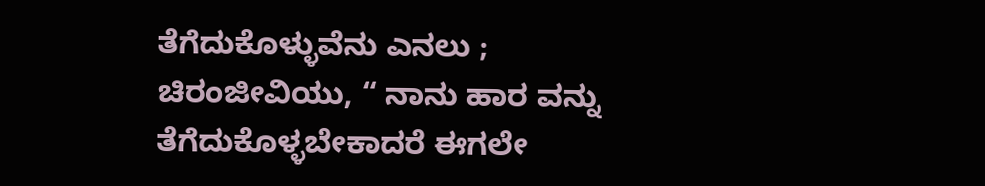ತೆಗೆದುಕೊಳ್ಳುವೆನು ಎನಲು ; ಚಿರಂಜೀವಿಯು, “ ನಾನು ಹಾರ ವನ್ನು ತೆಗೆದುಕೊಳ್ಳಬೇಕಾದರೆ ಈಗಲೇ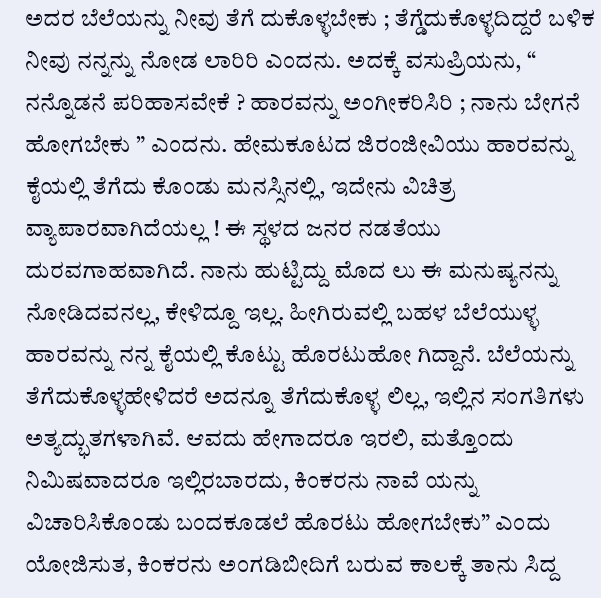ಅದರ ಬೆಲೆಯನ್ನು ನೀವು ತೆಗೆ ದುಕೊಳ್ಳಬೇಕು ; ತೆಗ್ಡೆದುಕೊಳ್ಳದಿದ್ದರೆ ಬಳಿಕ ನೀವು ನನ್ನನ್ನು ನೋಡ ಲಾರಿರಿ ಎಂದನು. ಅದಕ್ಕೆ ವಸುಪ್ರಿಯನು, “ ನನ್ನೊಡನೆ ಪರಿಹಾಸವೇಕೆ ? ಹಾರವನ್ನು ಅಂಗೀಕರಿಸಿರಿ ; ನಾನು ಬೇಗನೆ ಹೋಗಬೇಕು ” ಎಂದನು. ಹೇಮಕೂಟದ ಜಿರಂಜೀವಿಯು ಹಾರವನ್ನು ಕೈಯಲ್ಲಿ ತೆಗೆದು ಕೊಂಡು ಮನಸ್ಸಿನಲ್ಲಿ, ಇದೇನು ವಿಚಿತ್ರ ವ್ಯಾಪಾರವಾಗಿದೆಯಲ್ಲ ! ಈ ಸ್ಥಳದ ಜನರ ನಡತೆಯು ದುರವಗಾಹವಾಗಿದೆ. ನಾನು ಹುಟ್ಟಿದ್ದು ಮೊದ ಲು ಈ ಮನುಷ್ಯನನ್ನು ನೋಡಿದವನಲ್ಲ, ಕೇಳಿದ್ದೂ ಇಲ್ಲ. ಹೀಗಿರುವಲ್ಲಿ ಬಹಳ ಬೆಲೆಯುಳ್ಳ ಹಾರವನ್ನು ನನ್ನ ಕೈಯಲ್ಲಿ ಕೊಟ್ಟು ಹೊರಟುಹೋ ಗಿದ್ದಾನೆ. ಬೆಲೆಯನ್ನು ತೆಗೆದುಕೊಳ್ಳಹೇಳಿದರೆ ಅದನ್ನೂ ತೆಗೆದುಕೊಳ್ಳ ಲಿಲ್ಲ, ಇಲ್ಲಿನ ಸಂಗತಿಗಳು ಅತ್ಯದ್ಭುತಗಳಾಗಿವೆ. ಆವದು ಹೇಗಾದರೂ ಇರಲಿ, ಮತ್ತೊಂದು ನಿಮಿಷವಾದರೂ ಇಲ್ಲಿರಬಾರದು, ಕಿಂಕರನು ನಾವೆ ಯನ್ನು ವಿಚಾರಿಸಿಕೊಂಡು ಬಂದಕೂಡಲೆ ಹೊರಟು ಹೋಗಬೇಕು” ಎಂದು ಯೋಜಿಸುತ, ಕಿಂಕರನು ಅಂಗಡಿಬೀದಿಗೆ ಬರುವ ಕಾಲಕ್ಕೆ ತಾನು ಸಿದ್ದ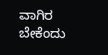ವಾಗಿರ ಬೇಕೆಂದು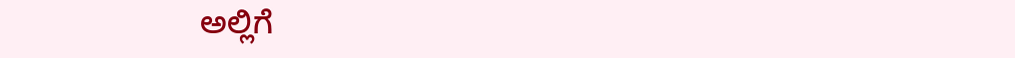ಅಲ್ಲಿಗೆ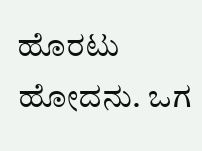ಹೊರಟು ಹೋದನು. ಒಗ